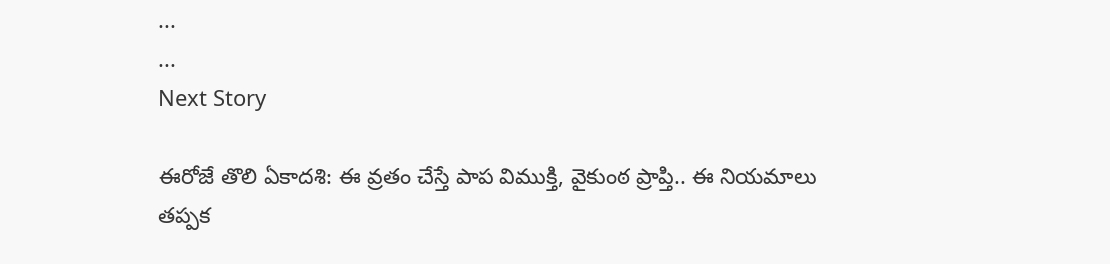...
...
Next Story

ఈరోజే తొలి ఏకాదశి: ఈ వ్రతం చేస్తే పాప విముక్తి, వైకుంఠ ప్రాప్తి.. ఈ నియమాలు తప్పక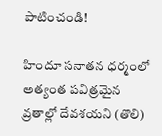పాటించండి!

హిందూ సనాతన ధర్మంలో అత్యంత పవిత్రమైన వ్రతాల్లో దేవశయని (తొలి)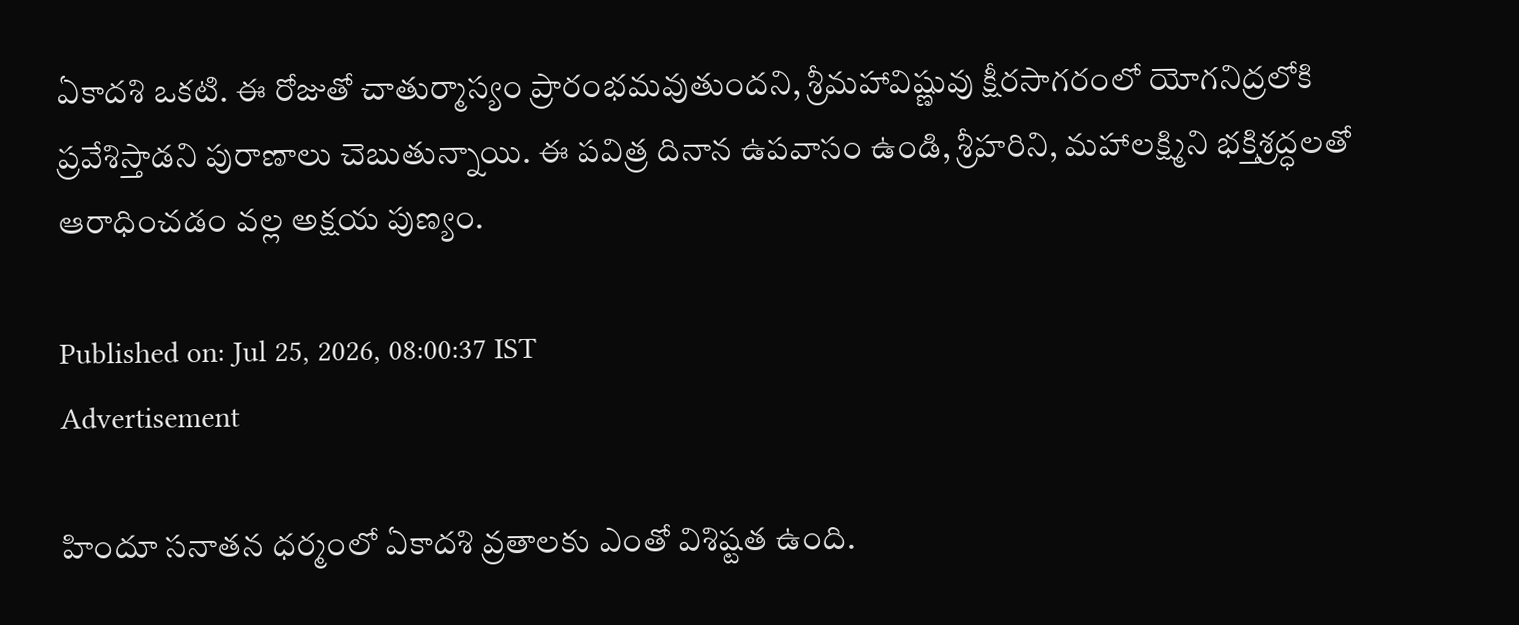ఏకాదశి ఒకటి. ఈ రోజుతో చాతుర్మాస్యం ప్రారంభమవుతుందని, శ్రీమహావిష్ణువు క్షీరసాగరంలో యోగనిద్రలోకి ప్రవేశిస్తాడని పురాణాలు చెబుతున్నాయి. ఈ పవిత్ర దినాన ఉపవాసం ఉండి, శ్రీహరిని, మహాలక్ష్మిని భక్తిశ్రద్ధలతో ఆరాధించడం వల్ల అక్షయ పుణ్యం.

Published on: Jul 25, 2026, 08:00:37 IST
Advertisement

హిందూ సనాతన ధర్మంలో ఏకాదశి వ్రతాలకు ఎంతో విశిష్టత ఉంది.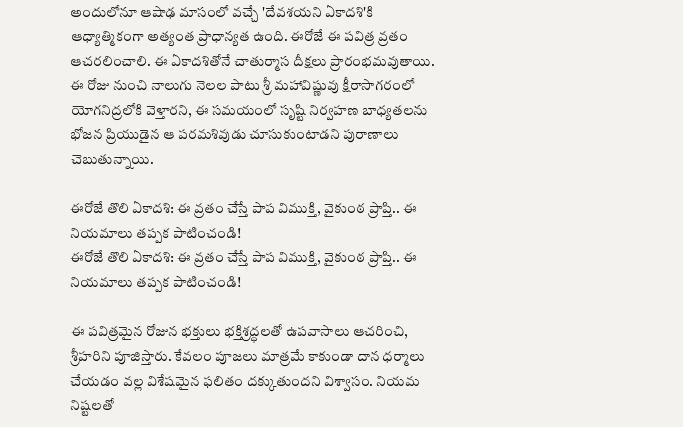అందులోనూ ఆషాఢ మాసంలో వచ్చే 'దేవశయని ఏకాదశి'కి ఆధ్యాత్మికంగా అత్యంత ప్రాధాన్యత ఉంది. ఈరోజే ఈ పవిత్ర వ్రతం ఆచరలించాలి. ఈ ఏకాదశితోనే చాతుర్మాస దీక్షలు ప్రారంభమవుతాయి. ఈ రోజు నుంచి నాలుగు నెలల పాటు శ్రీ మహావిష్ణువు క్షీరాసాగరంలో యోగనిద్రలోకి వెళ్తారని, ఈ సమయంలో సృష్టి నిర్వహణ బాధ్యతలను భోజన ప్రియుడైన ఆ పరమశివుడు చూసుకుంటాడని పురాణాలు చెబుతున్నాయి.

ఈరోజే తొలి ఏకాదశి: ఈ వ్రతం చేస్తే పాప విముక్తి, వైకుంఠ ప్రాప్తి.. ఈ నియమాలు తప్పక పాటించండి!
ఈరోజే తొలి ఏకాదశి: ఈ వ్రతం చేస్తే పాప విముక్తి, వైకుంఠ ప్రాప్తి.. ఈ నియమాలు తప్పక పాటించండి!

ఈ పవిత్రమైన రోజున భక్తులు భక్తిశ్రద్ధలతో ఉపవాసాలు ఆచరించి, శ్రీహరిని పూజిస్తారు. కేవలం పూజలు మాత్రమే కాకుండా దాన ధర్మాలు చేయడం వల్ల విశేషమైన ఫలితం దక్కుతుందని విశ్వాసం. నియమ నిష్టలతో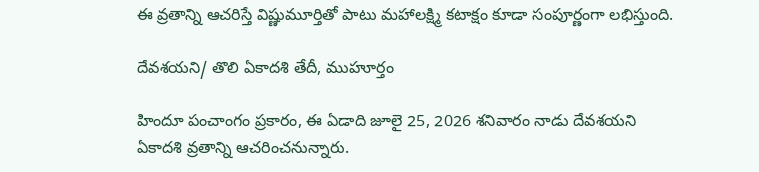ఈ వ్రతాన్ని ఆచరిస్తే విష్ణుమూర్తితో పాటు మహాలక్ష్మి కటాక్షం కూడా సంపూర్ణంగా లభిస్తుంది.

దేవశయని/ తొలి ఏకాదశి తేదీ, ముహూర్తం

హిందూ పంచాంగం ప్రకారం, ఈ ఏడాది జూలై 25, 2026 శనివారం నాడు దేవశయని ఏకాదశి వ్రతాన్ని ఆచరించనున్నారు.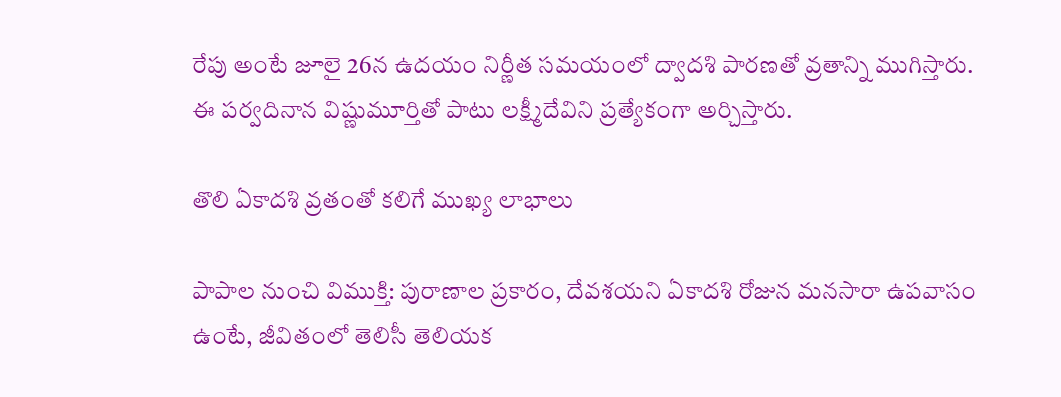రేపు అంటే జూలై 26న ఉదయం నిర్ణీత సమయంలో ద్వాదశి పారణతో వ్రతాన్ని ముగిస్తారు. ఈ పర్వదినాన విష్ణుమూర్తితో పాటు లక్ష్మీదేవిని ప్రత్యేకంగా అర్చిస్తారు.

తొలి ఏకాదశి వ్రతంతో కలిగే ముఖ్య లాభాలు

పాపాల నుంచి విముక్తి: పురాణాల ప్రకారం, దేవశయని ఏకాదశి రోజున మనసారా ఉపవాసం ఉంటే, జీవితంలో తెలిసీ తెలియక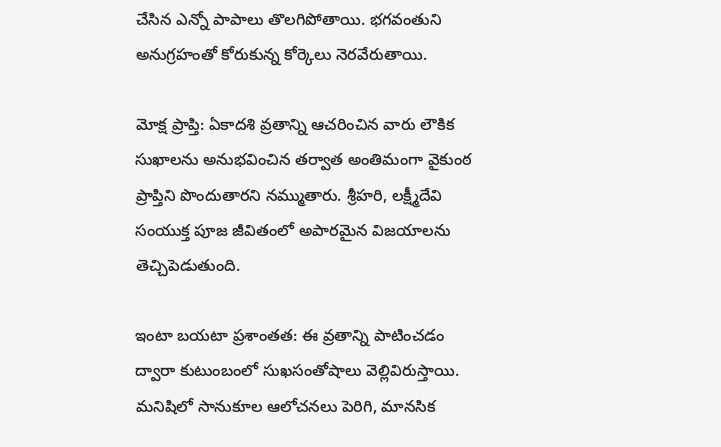చేసిన ఎన్నో పాపాలు తొలగిపోతాయి. భగవంతుని అనుగ్రహంతో కోరుకున్న కోర్కెలు నెరవేరుతాయి.

మోక్ష ప్రాప్తి: ఏకాదశి వ్రతాన్ని ఆచరించిన వారు లౌకిక సుఖాలను అనుభవించిన తర్వాత అంతిమంగా వైకుంఠ ప్రాప్తిని పొందుతారని నమ్ముతారు. శ్రీహరి, లక్ష్మీదేవి సంయుక్త పూజ జీవితంలో అపారమైన విజయాలను తెచ్చిపెడుతుంది.

ఇంటా బయటా ప్రశాంతత: ఈ వ్రతాన్ని పాటించడం ద్వారా కుటుంబంలో సుఖసంతోషాలు వెల్లివిరుస్తాయి. మనిషిలో సానుకూల ఆలోచనలు పెరిగి, మానసిక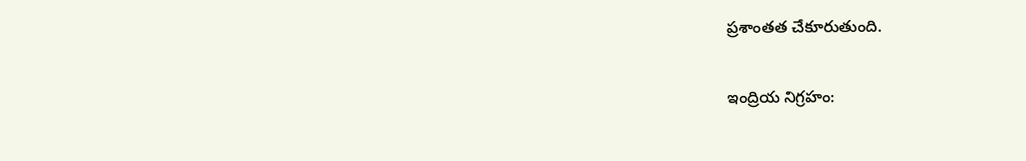ప్రశాంతత చేకూరుతుంది.

ఇంద్రియ నిగ్రహం: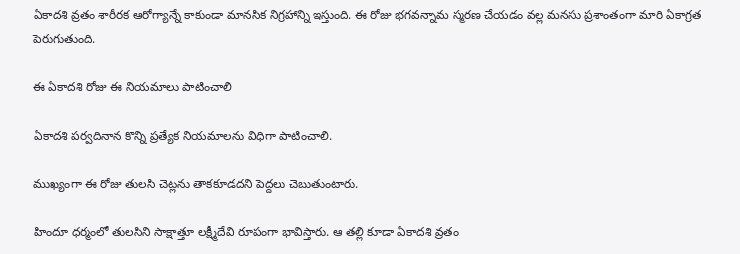ఏకాదశి వ్రతం శారీరక ఆరోగ్యాన్నే కాకుండా మానసిక నిగ్రహాన్ని ఇస్తుంది. ఈ రోజు భగవన్నామ స్మరణ చేయడం వల్ల మనసు ప్రశాంతంగా మారి ఏకాగ్రత పెరుగుతుంది.

ఈ ఏకాదశి రోజు ఈ నియమాలు పాటించాలి

ఏకాదశి పర్వదినాన కొన్ని ప్రత్యేక నియమాలను విధిగా పాటించాలి.

ముఖ్యంగా ఈ రోజు తులసి చెట్లను తాకకూడదని పెద్దలు చెబుతుంటారు.

హిందూ ధర్మంలో తులసిని సాక్షాత్తూ లక్ష్మీదేవి రూపంగా భావిస్తారు. ఆ తల్లి కూడా ఏకాదశి వ్రతం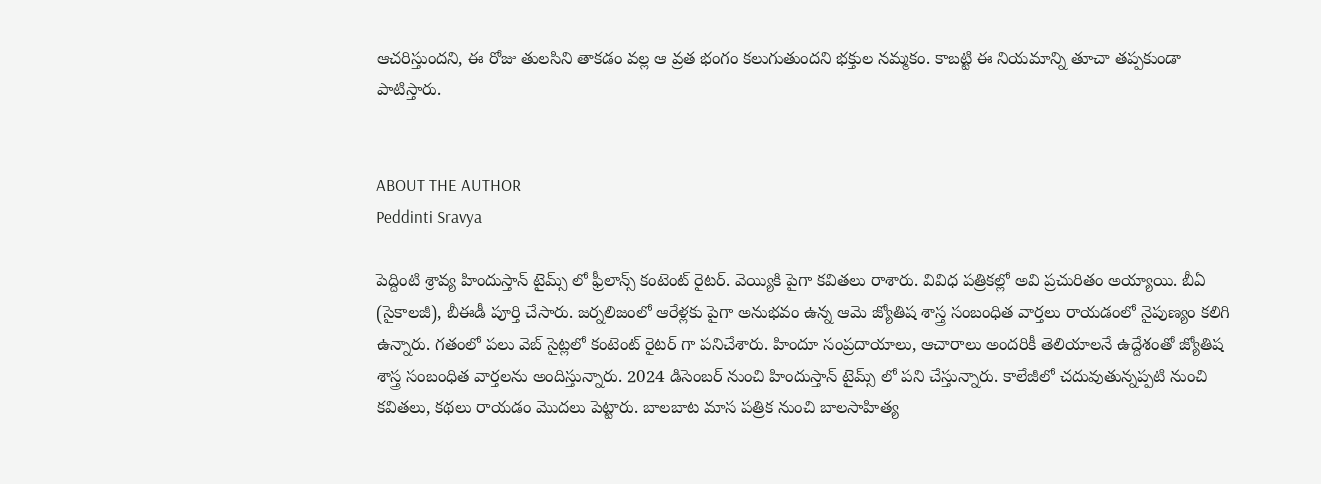ఆచరిస్తుందని, ఈ రోజు తులసిని తాకడం వల్ల ఆ వ్రత భంగం కలుగుతుందని భక్తుల నమ్మకం. కాబట్టి ఈ నియమాన్ని తూచా తప్పకుండా పాటిస్తారు.


ABOUT THE AUTHOR
Peddinti Sravya

పెద్దింటి శ్రావ్య హిందుస్తాన్ టైమ్స్ లో ఫ్రీలాన్స్ కంటెంట్ రైటర్. వెయ్యికి పైగా కవితలు రాశారు. వివిధ పత్రికల్లో అవి ప్రచురితం అయ్యాయి. బీఏ (సైకాలజీ), బీఈడీ పూర్తి చేసారు. జర్నలిజంలో ఆరేళ్లకు పైగా అనుభవం ఉన్న ఆమె జ్యోతిష శాస్త్ర సంబంధిత వార్తలు రాయడంలో నైపుణ్యం కలిగి ఉన్నారు. గతంలో పలు వెబ్ సైట్లలో కంటెంట్ రైటర్ గా పనిచేశారు. హిందూ సంప్రదాయాలు, ఆచారాలు అందరికీ తెలియాలనే ఉద్దేశంతో జ్యోతిష శాస్త్ర సంబంధిత వార్తలను అందిస్తున్నారు. 2024 డిసెంబర్ నుంచి హిందుస్తాన్ టైమ్స్ లో పని చేస్తున్నారు. కాలేజీలో చదువుతున్నప్పటి నుంచి కవితలు, కథలు రాయడం మొదలు పెట్టారు. బాలబాట మాస పత్రిక నుంచి బాలసాహిత్య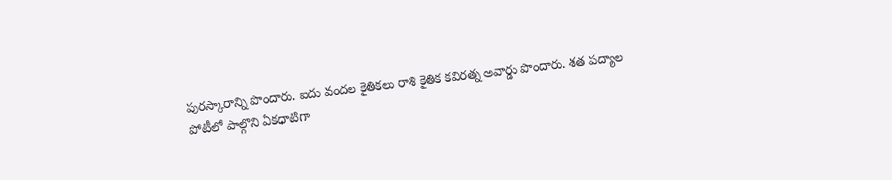పురస్కారాన్ని పొందారు. ఐదు వందల కైతికలు రాశి కైతిక కవిరత్న అవార్డు పొందారు. శత పద్యాల పోటీలో పాల్గొని ఏకధాటిగా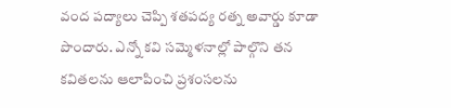వంద పద్యాలు చెప్పి శతపద్య రత్న అవార్డు కూడా పొందారు. ఎన్నో కవి సమ్మెళనాల్లో పాల్గొని తన కవితలను ఆలాపించి ప్రశంసలను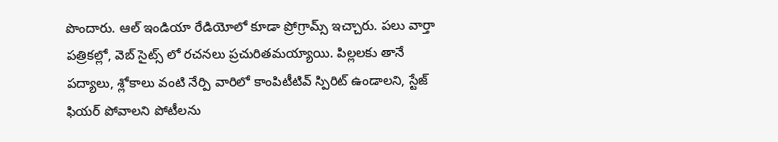పొందారు. ఆల్ ఇండియా రేడియోలో కూడా ప్రోగ్రామ్స్ ఇచ్చారు. పలు వార్తా పత్రికల్లో, వెబ్ సైట్స్ లో రచనలు ప్రచురితమయ్యాయి. పిల్లలకు తానే పద్యాలు, శ్లోకాలు వంటి నేర్పి వారిలో కాంపిటీటివ్ స్పిరిట్ ఉండాలని, స్టేజ్ ఫియర్ పోవాలని పోటీలను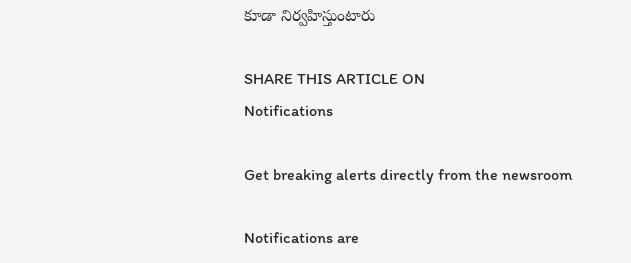కూడా నిర్వహిస్తుంటారు

SHARE THIS ARTICLE ON
Notifications

Get breaking alerts directly from the newsroom

Notifications are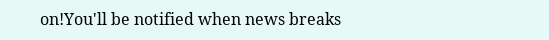on!You'll be notified when news breaks